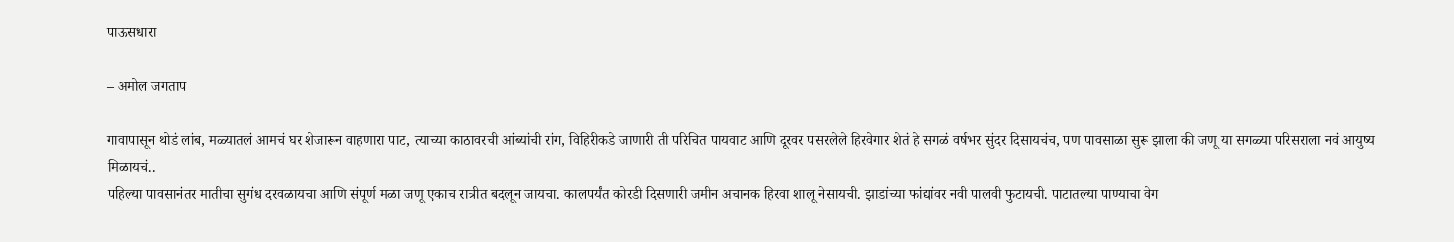पाऊसधारा

– अमोल जगताप

गावापासून थोडं लांब, मळ्यातलं आमचं घर शेजारून वाहणारा पाट, त्याच्या काठावरची आंब्यांची रांग, विहिरीकडे जाणारी ती परिचित पायवाट आणि दूरवर पसरलेले हिरवेगार शेतं हे सगळं वर्षभर सुंदर दिसायचंच, पण पावसाळा सुरू झाला की जणू या सगळ्या परिसराला नवं आयुष्य मिळायचं..
पहिल्या पावसानंतर मातीचा सुगंध दरवळायचा आणि संपूर्ण मळा जणू एकाच रात्रीत बदलून जायचा. कालपर्यंत कोरडी दिसणारी जमीन अचानक हिरवा शालू नेसायची. झाडांच्या फांद्यांवर नवी पालवी फुटायची. पाटातल्या पाण्याचा वेग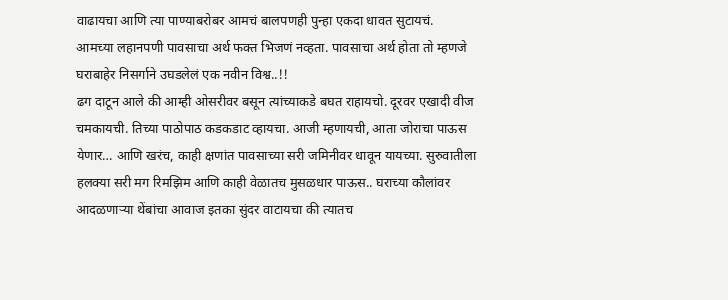वाढायचा आणि त्या पाण्याबरोबर आमचं बालपणही पुन्हा एकदा धावत सुटायचं.
आमच्या लहानपणी पावसाचा अर्थ फक्त भिजणं नव्हता. पावसाचा अर्थ होता तो म्हणजे घराबाहेर निसर्गाने उघडलेलं एक नवीन विश्व..!!
ढग दाटून आले की आम्ही ओसरीवर बसून त्यांच्याकडे बघत राहायचो. दूरवर एखादी वीज चमकायची. तिच्या पाठोपाठ कडकडाट व्हायचा. आजी म्हणायची, आता जोराचा पाऊस येणार… आणि खरंच, काही क्षणांत पावसाच्या सरी जमिनीवर धावून यायच्या. सुरुवातीला हलक्या सरी मग रिमझिम आणि काही वेळातच मुसळधार पाऊस.. घराच्या कौलांवर आदळणार्‍या थेंबांचा आवाज इतका सुंदर वाटायचा की त्यातच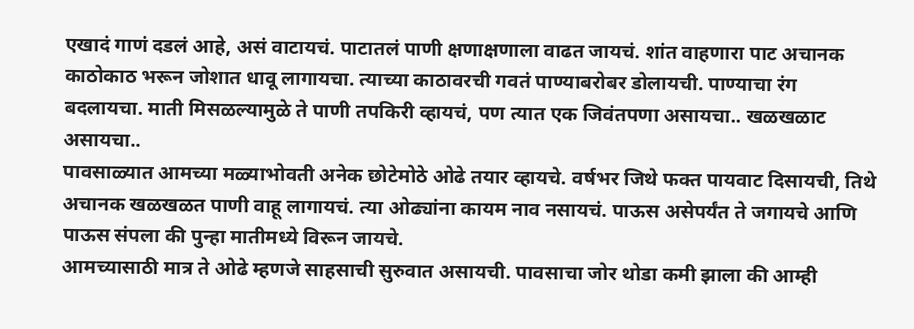एखादं गाणं दडलं आहे, असं वाटायचं. पाटातलं पाणी क्षणाक्षणाला वाढत जायचं. शांत वाहणारा पाट अचानक काठोकाठ भरून जोशात धावू लागायचा. त्याच्या काठावरची गवतं पाण्याबरोबर डोलायची. पाण्याचा रंग बदलायचा. माती मिसळल्यामुळे ते पाणी तपकिरी व्हायचं, पण त्यात एक जिवंतपणा असायचा.. खळखळाट असायचा..
पावसाळ्यात आमच्या मळ्याभोवती अनेक छोटेमोठे ओढे तयार व्हायचे. वर्षभर जिथे फक्त पायवाट दिसायची, तिथे अचानक खळखळत पाणी वाहू लागायचं. त्या ओढ्यांना कायम नाव नसायचं. पाऊस असेपर्यंत ते जगायचे आणि पाऊस संपला की पुन्हा मातीमध्ये विरून जायचे.
आमच्यासाठी मात्र ते ओढे म्हणजे साहसाची सुरुवात असायची. पावसाचा जोर थोडा कमी झाला की आम्ही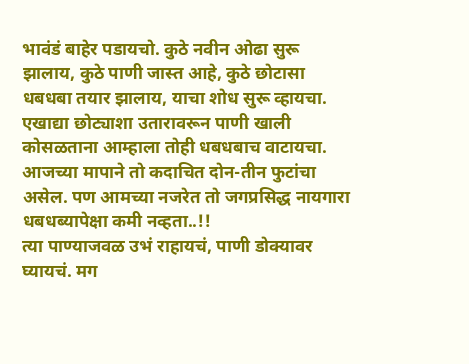भावंडं बाहेर पडायचो. कुठे नवीन ओढा सुरू झालाय, कुठे पाणी जास्त आहे, कुठे छोटासा धबधबा तयार झालाय, याचा शोध सुरू व्हायचा.
एखाद्या छोट्याशा उतारावरून पाणी खाली कोसळताना आम्हाला तोही धबधबाच वाटायचा.
आजच्या मापाने तो कदाचित दोन-तीन फुटांचा असेल. पण आमच्या नजरेत तो जगप्रसिद्ध नायगारा धबधब्यापेक्षा कमी नव्हता..!!
त्या पाण्याजवळ उभं राहायचं, पाणी डोक्यावर घ्यायचं. मग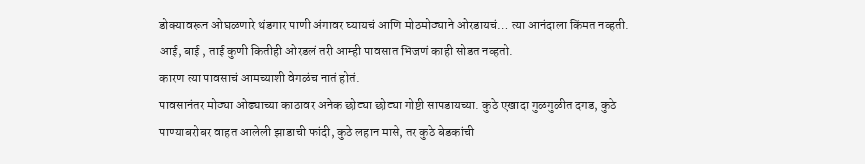डोक्यावरून ओघळणारे थंडगार पाणी अंगावर घ्यायचं आणि मोठमोठ्याने ओरडायचं… त्या आनंदाला किंमत नव्हती.
आई, बाई , ताई कुणी कितीही ओरडलं तरी आम्ही पावसात भिजणं काही सोडत नव्हतो.
कारण त्या पावसाचं आमच्याशी वेगळंच नातं होतं.
पावसानंतर मोठ्या ओढ्याच्या काठावर अनेक छोट्या छोट्या गोष्टी सापडायच्या. कुठे एखादा गुळगुळीत दगड, कुठे पाण्याबरोबर वाहत आलेली झाडाची फांदी, कुठे लहान मासे, तर कुठे बेडकांची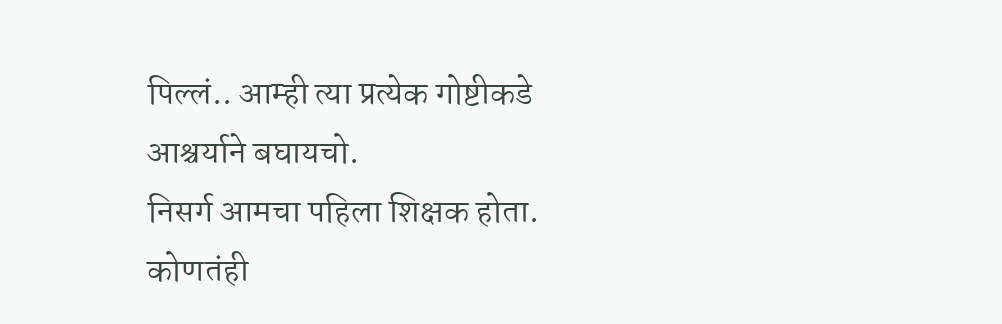पिल्लं.. आम्ही त्या प्रत्येक गोष्टीकडे आश्चर्याने बघायचो.
निसर्ग आमचा पहिला शिक्षक होता. कोणतंही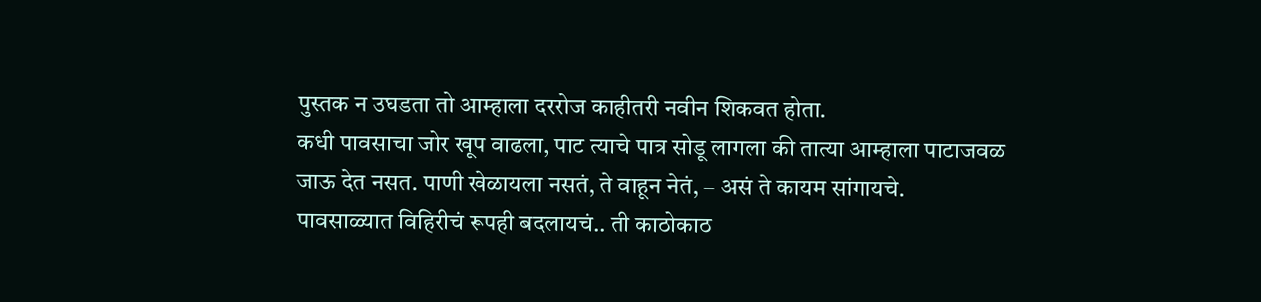पुस्तक न उघडता तो आम्हाला दररोज काहीतरी नवीन शिकवत होता.
कधी पावसाचा जोर खूप वाढला, पाट त्याचे पात्र सोडू लागला की तात्या आम्हाला पाटाजवळ जाऊ देत नसत. पाणी खेळायला नसतं, ते वाहून नेतं, – असं ते कायम सांगायचे.
पावसाळ्यात विहिरीचं रूपही बदलायचं.. ती काठोकाठ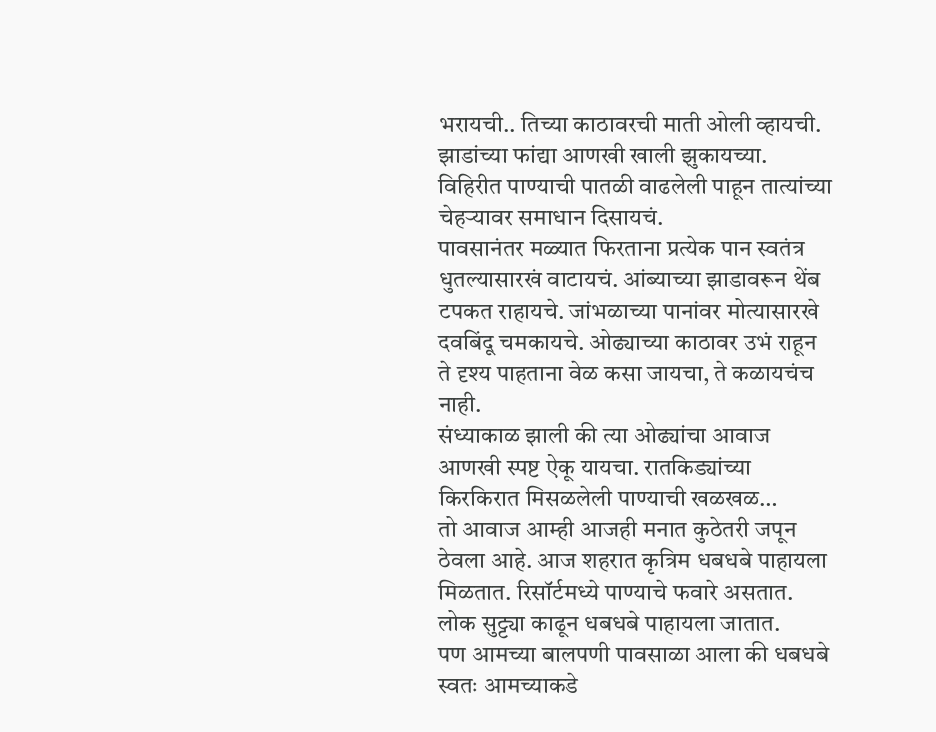भरायची.. तिच्या काठावरची माती ओली व्हायची. झाडांच्या फांद्या आणखी खाली झुकायच्या. विहिरीत पाण्याची पातळी वाढलेली पाहून तात्यांच्या चेहर्‍यावर समाधान दिसायचं.
पावसानंतर मळ्यात फिरताना प्रत्येक पान स्वतंत्र धुतल्यासारखं वाटायचं. आंब्याच्या झाडावरून थेंब टपकत राहायचे. जांभळाच्या पानांवर मोत्यासारखे दवबिंदू चमकायचे. ओढ्याच्या काठावर उभं राहून ते दृश्य पाहताना वेळ कसा जायचा, ते कळायचंच नाही.
संध्याकाळ झाली की त्या ओढ्यांचा आवाज आणखी स्पष्ट ऐकू यायचा. रातकिड्यांच्या किरकिरात मिसळलेली पाण्याची खळखळ…
तो आवाज आम्ही आजही मनात कुठेतरी जपून ठेवला आहे. आज शहरात कृत्रिम धबधबे पाहायला मिळतात. रिसॉर्टमध्ये पाण्याचे फवारे असतात. लोक सुट्ट्या काढून धबधबे पाहायला जातात.
पण आमच्या बालपणी पावसाळा आला की धबधबे स्वतः आमच्याकडे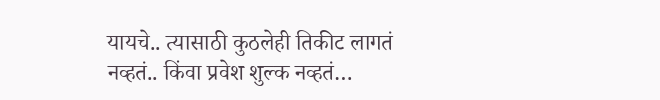यायचे.. त्यासाठी कुठलेही तिकीट लागतं नव्हतं.. किंवा प्रवेश शुल्क नव्हतं…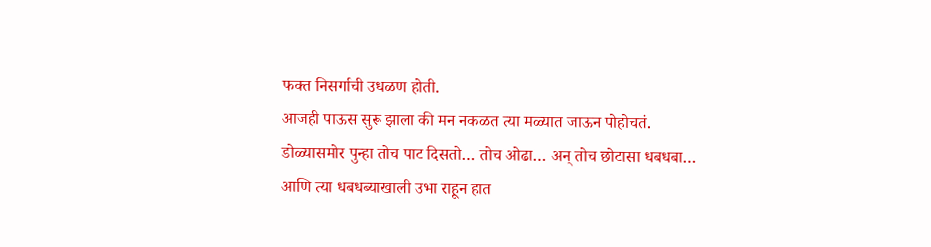फक्त निसर्गाची उधळण होती.
आजही पाऊस सुरू झाला की मन नकळत त्या मळ्यात जाऊन पोहोचतं. डोळ्यासमोर पुन्हा तोच पाट दिसतो… तोच ओढा… अन् तोच छोटासा धबधबा… आणि त्या धबधब्याखाली उभा राहून हात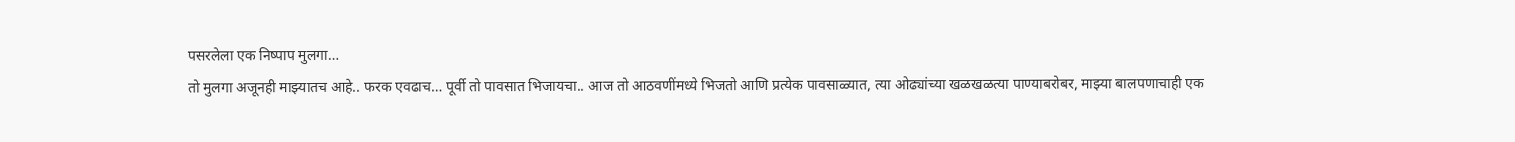पसरलेला एक निष्पाप मुलगा…
तो मुलगा अजूनही माझ्यातच आहे.. फरक एवढाच… पूर्वी तो पावसात भिजायचा.. आज तो आठवणींमध्ये भिजतो आणि प्रत्येक पावसाळ्यात, त्या ओढ्यांच्या खळखळत्या पाण्याबरोबर, माझ्या बालपणाचाही एक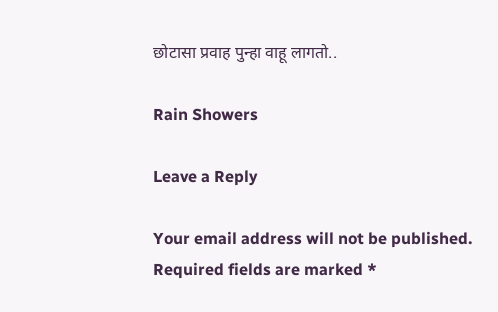छोटासा प्रवाह पुन्हा वाहू लागतो..

Rain Showers

Leave a Reply

Your email address will not be published. Required fields are marked *